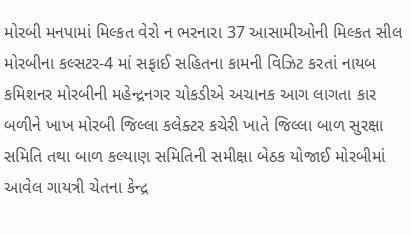મોરબી મનપામાં મિલ્કત વેરો ન ભરનારા 37 આસામીઓની મિલ્કત સીલ મોરબીના કલ્સટર-4 માં સફાઈ સહિતના કામની વિઝિટ કરતાં નાયબ કમિશનર મોરબીની મહેન્દ્રનગર ચોકડીએ અચાનક આગ લાગતા કાર બળીને ખાખ મોરબી જિલ્લા કલેક્ટર કચેરી ખાતે જિલ્લા બાળ સુરક્ષા સમિતિ તથા બાળ કલ્યાણ સમિતિની સમીક્ષા બેઠક યોજાઈ મોરબીમાં આવેલ ગાયત્રી ચેતના કેન્દ્ર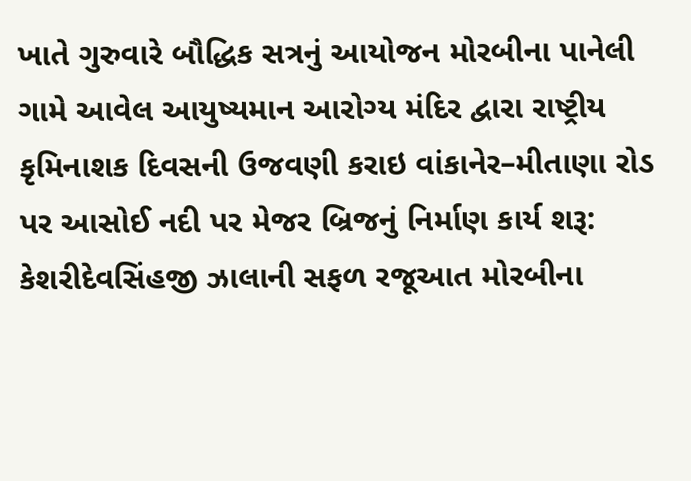ખાતે ગુરુવારે બૌદ્ધિક સત્રનું આયોજન મોરબીના પાનેલી ગામે આવેલ આયુષ્યમાન આરોગ્ય મંદિર દ્વારા રાષ્ટ્રીય કૃમિનાશક દિવસની ઉજવણી કરાઇ વાંકાનેર–મીતાણા રોડ પર આસોઈ નદી પર મેજર બ્રિજનું નિર્માણ કાર્ય શરૂ: કેશરીદેવસિંહજી ઝાલાની સફળ રજૂઆત મોરબીના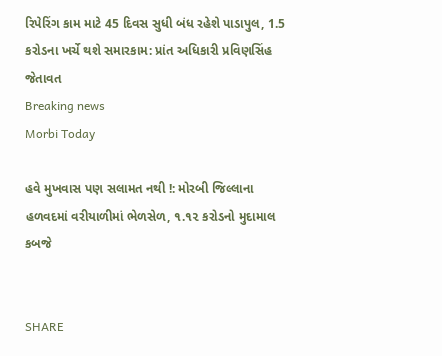રિપેરિંગ કામ માટે 45 દિવસ સુધી બંધ રહેશે પાડાપુલ, 1.5 કરોડના ખર્ચે થશે સમારકામ: પ્રાંત અધિકારી પ્રવિણસિંહ જેતાવત
Breaking news
Morbi Today

હવે મુખવાસ પણ સલામત નથી !: મોરબી જિલ્લાના હળવદમાં વરીયાળીમાં ભેળસેળ, ૧.૧૨ કરોડનો મુદામાલ કબજે


SHARE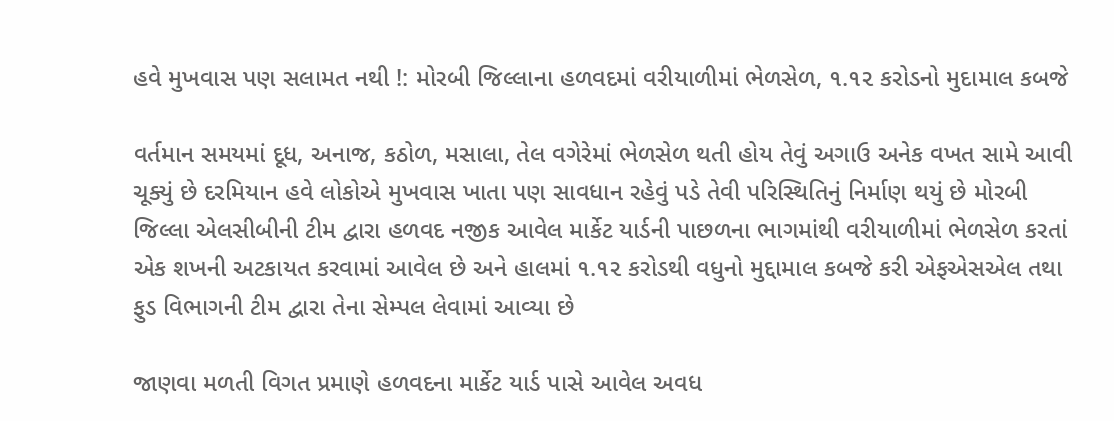હવે મુખવાસ પણ સલામત નથી !: મોરબી જિલ્લાના હળવદમાં વરીયાળીમાં ભેળસેળ, ૧.૧૨ કરોડનો મુદામાલ કબજે

વર્તમાન સમયમાં દૂધ, અનાજ, કઠોળ, મસાલા, તેલ વગેરેમાં ભેળસેળ થતી હોય તેવું અગાઉ અનેક વખત સામે આવી ચૂક્યું છે દરમિયાન હવે લોકોએ મુખવાસ ખાતા પણ સાવધાન રહેવું પડે તેવી પરિસ્થિતિનું નિર્માણ થયું છે મોરબી જિલ્લા એલસીબીની ટીમ દ્વારા હળવદ નજીક આવેલ માર્કેટ યાર્ડની પાછળના ભાગમાંથી વરીયાળીમાં ભેળસેળ કરતાં એક શખની અટકાયત કરવામાં આવેલ છે અને હાલમાં ૧.૧૨ કરોડથી વધુનો મુદ્દામાલ કબજે કરી એફએસએલ તથા ફુડ વિભાગની ટીમ દ્વારા તેના સેમ્પલ લેવામાં આવ્યા છે

જાણવા મળતી વિગત પ્રમાણે હળવદના માર્કેટ યાર્ડ પાસે આવેલ અવધ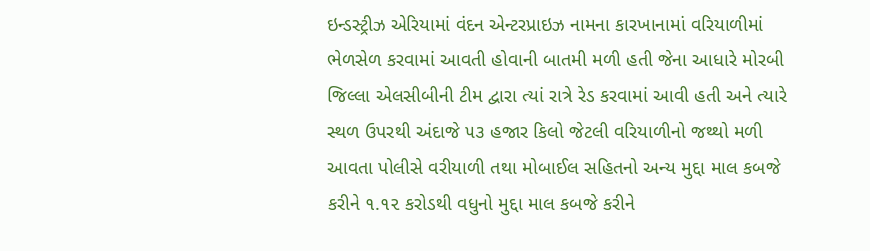ઇન્ડસ્ટ્રીઝ એરિયામાં વંદન એન્ટરપ્રાઇઝ નામના કારખાનામાં વરિયાળીમાં ભેળસેળ કરવામાં આવતી હોવાની બાતમી મળી હતી જેના આધારે મોરબી જિલ્લા એલસીબીની ટીમ દ્વારા ત્યાં રાત્રે રેડ કરવામાં આવી હતી અને ત્યારે સ્થળ ઉપરથી અંદાજે ૫૩ હજાર કિલો જેટલી વરિયાળીનો જથ્થો મળી આવતા પોલીસે વરીયાળી તથા મોબાઈલ સહિતનો અન્ય મુદ્દા માલ કબજે કરીને ૧.૧૨ કરોડથી વધુનો મુદ્દા માલ કબજે કરીને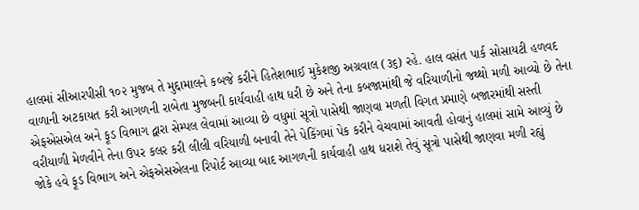હાલમાં સીઆરપીસી ૧૦૨ મુજબ તે મુદ્દામાલને કબજે કરીને હિતેશભાઈ મુકેશજી અગ્રવાલ (૩૬) રહે. હાલ વસંત પાર્ક સોસાયટી હળવદ વાળાની અટકાયત કરી આગળની રાબેતા મુજબની કાર્યવાહી હાથ ધરી છે અને તેના કબજામાંથી જે વરિયાળીનો જથ્થો મળી આવ્યો છે તેના એફએસએલ અને ફૂડ વિભાગ દ્વારા સેમ્પલ લેવામાં આવ્યા છે વધુમાં સૂત્રો પાસેથી જાણવા મળતી વિગત પ્રમાણે બજારમાંથી સસ્તી વરીયાળી મેળવીને તેના ઉપર કલર કરી લીલી વરિયાળી બનાવી તેને પેકિંગમાં પેક કરીને વેચવામાં આવતી હોવાનું હાલમાં સામે આવ્યું છે જોકે હવે ફૂડ વિભાગ અને એફએસએલના રિપોર્ટ આવ્યા બાદ આગળની કાર્યવાહી હાથ ધરાશે તેવું સૂત્રો પાસેથી જાણવા મળી રહ્યું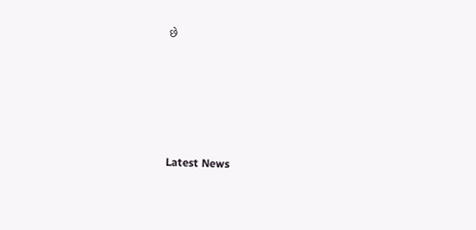છે






Latest News